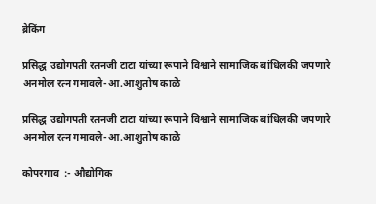ब्रेकिंग

प्रसिद्ध उद्योगपती रतनजी टाटा यांच्या रूपाने विश्वाने सामाजिक बांधिलकी जपणारे अनमोल रत्न गमावले-आ.आशुतोष काळे

प्रसिद्ध उद्योगपती रतनजी टाटा यांच्या रूपाने विश्वाने सामाजिक बांधिलकी जपणारे अनमोल रत्न गमावले-आ.आशुतोष काळे

कोपरगाव  :- औद्योगिक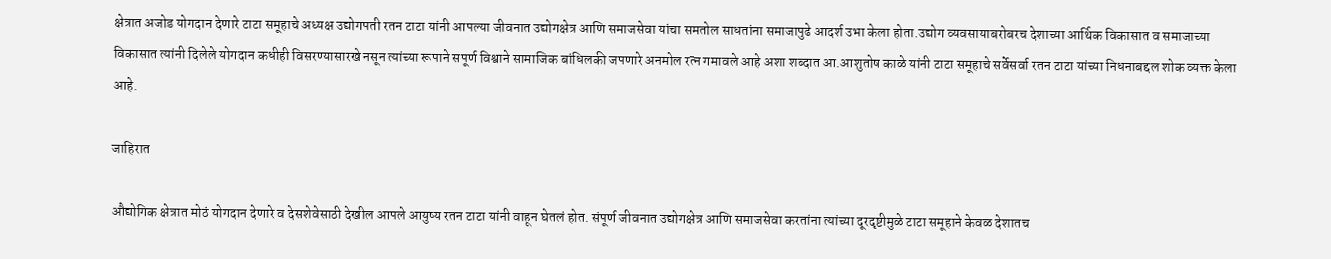क्षेत्रात अजोड योगदान देणारे टाटा समूहाचे अध्यक्ष उद्योगपती रतन टाटा यांनी आपल्या जीवनात उद्योगक्षेत्र आणि समाजसेवा यांचा समतोल साधतांना समाजापुढे आदर्श उभा केला होता.उद्योग व्यवसायाबरोबरच देशाच्या आर्थिक विकासात व समाजाच्या विकासात त्यांनी दिलेले योगदान कधीही विसरण्यासारखे नसून त्यांच्या रूपाने सपूर्ण विश्वाने सामाजिक बांधिलकी जपणारे अनमोल रत्न गमावले आहे अशा शब्दात आ.आशुतोष काळे यांनी टाटा समूहाचे सर्वेसर्वा रतन टाटा यांच्या निधनाबद्दल शोक व्यक्त केला आहे.

जाहिरात

औद्योगिक क्षेत्रात मोठं योगदान देणारे व देसशेवेसाठी देखील आपले आयुष्य रतन टाटा यांनी वाहून घेतलं होत. संपूर्ण जीवनात उद्योगक्षेत्र आणि समाजसेवा करतांना त्यांच्या दूरदृष्टीमुळे टाटा समूहाने केवळ देशातच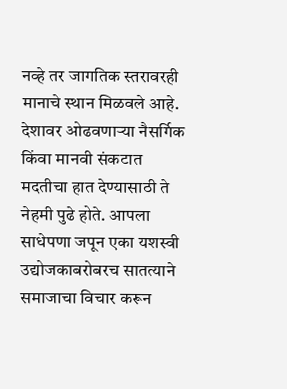नव्हे तर जागतिक स्तरावरही मानाचे स्थान मिळवले आहे. देशावर ओढवणाऱ्या नैसर्गिक किंवा मानवी संकटात मदतीचा हात देण्यासाठी ते नेहमी पुढे होते. आपला साधेपणा जपून एका यशस्वी उद्योजकाबरोबरच सातत्याने समाजाचा विचार करून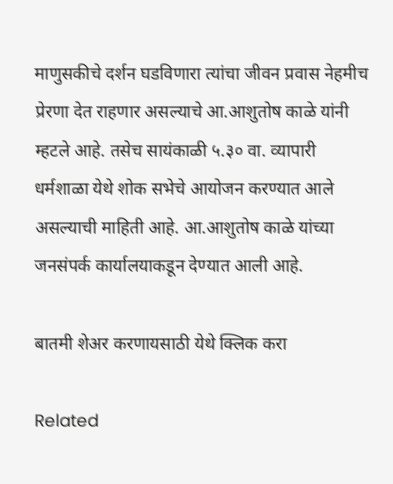माणुसकीचे दर्शन घडविणारा त्यांचा जीवन प्रवास नेहमीच प्रेरणा देत राहणार असल्याचे आ.आशुतोष काळे यांनी म्हटले आहे. तसेच सायंकाळी ५.३० वा. व्यापारी धर्मशाळा येथे शोक सभेचे आयोजन करण्यात आले असल्याची माहिती आहे. आ.आशुतोष काळे यांच्या जनसंपर्क कार्यालयाकडून देण्यात आली आहे.

बातमी शेअर करणायसाठी येथे क्लिक करा

Related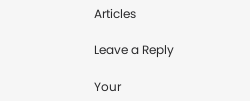Articles

Leave a Reply

Your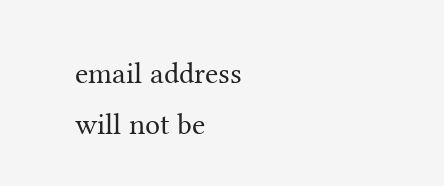email address will not be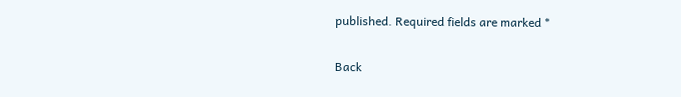published. Required fields are marked *

Back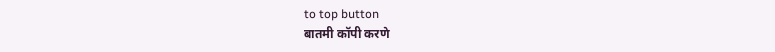to top button
बातमी कॉपी करणे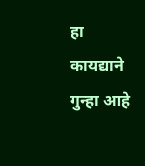हा कायद्याने गुन्हा आहे